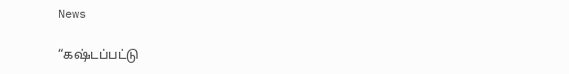News

“கஷ்டப்பட்டு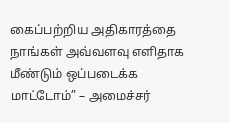கைப்பற்றிய அதிகாரத்தை நாங்கள் அவ்வளவு எளிதாக மீண்டும் ஒப்படைக்க மாட்டோம்” – அமைச்சர்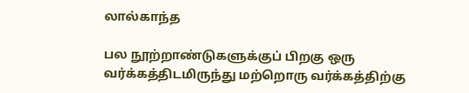லால்காந்த

பல நூற்றாண்டுகளுக்குப் பிறகு ஒரு வர்க்கத்திடமிருந்து மற்றொரு வர்க்கத்திற்கு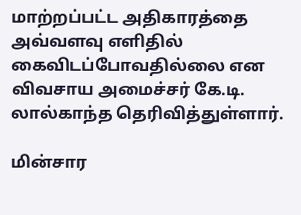மாற்றப்பட்ட அதிகாரத்தை அவ்வளவு எளிதில் கைவிடப்போவதில்லை என விவசாய அமைச்சர் கே.டி. லால்காந்த தெரிவித்துள்ளார்.

மின்சார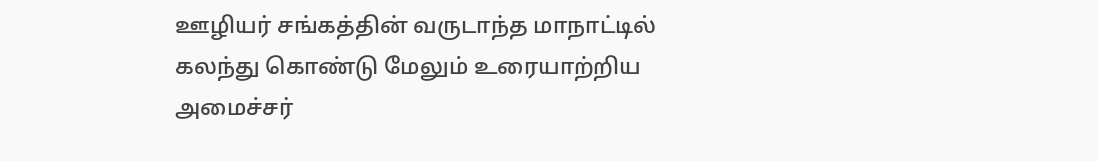ஊழியர் சங்கத்தின் வருடாந்த மாநாட்டில் கலந்து கொண்டு மேலும் உரையாற்றிய அமைச்சர்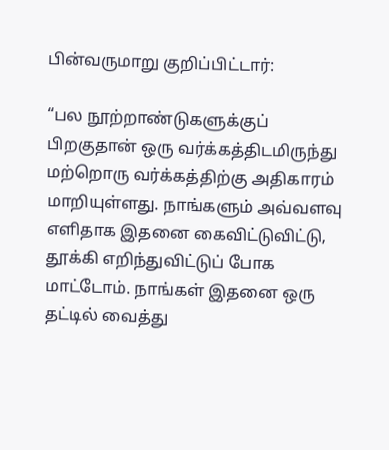பின்வருமாறு குறிப்பிட்டார்:

“பல நூற்றாண்டுகளுக்குப் பிறகுதான் ஒரு வர்க்கத்திடமிருந்து மற்றொரு வர்க்கத்திற்கு அதிகாரம் மாறியுள்ளது. நாங்களும் அவ்வளவு எளிதாக இதனை கைவிட்டுவிட்டு, தூக்கி எறிந்துவிட்டுப் போக மாட்டோம். நாங்கள் இதனை ஒரு தட்டில் வைத்து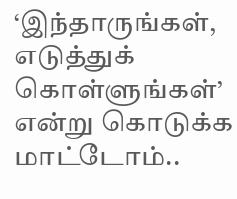‘இந்தாருங்கள், எடுத்துக் கொள்ளுங்கள்’ என்று கொடுக்க மாட்டோம்..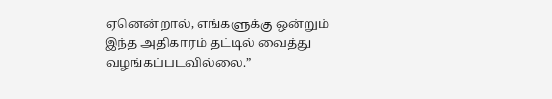ஏனென்றால், எங்களுக்கு ஒன்றும் இந்த அதிகாரம் தட்டில் வைத்து வழங்கப்படவில்லை.”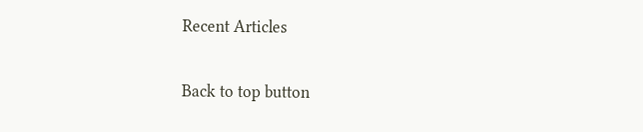Recent Articles

Back to top button